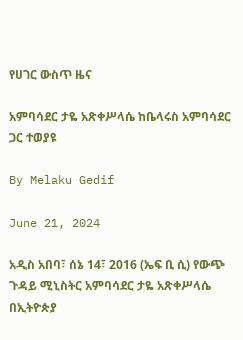የሀገር ውስጥ ዜና

አምባሳደር ታዬ አጽቀሥላሴ ከቤላሩስ አምባሳደር ጋር ተወያዩ

By Melaku Gedif

June 21, 2024

አዲስ አበባ፣ ሰኔ 14፣ 2016 (ኤፍ ቢ ሲ) የውጭ ጉዳይ ሚኒስትር አምባሳደር ታዬ አጽቀሥላሴ በኢትዮጵያ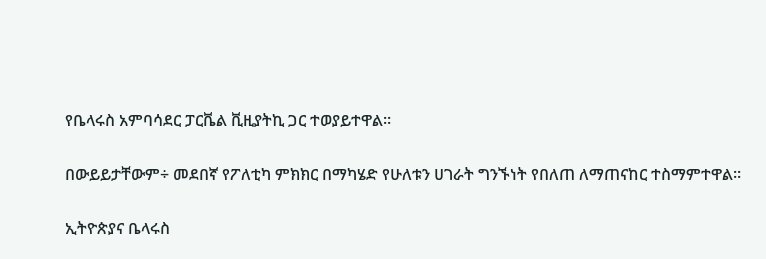የቤላሩስ አምባሳደር ፓርቬል ቪዚያትኪ ጋር ተወያይተዋል፡፡

በውይይታቸውም÷ መደበኛ የፖለቲካ ምክክር በማካሄድ የሁለቱን ሀገራት ግንኙነት የበለጠ ለማጠናከር ተስማምተዋል።

ኢትዮጵያና ቤላሩስ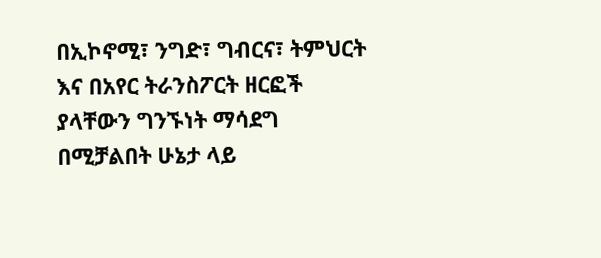በኢኮኖሚ፣ ንግድ፣ ግብርና፣ ትምህርት እና በአየር ትራንስፖርት ዘርፎች ያላቸውን ግንኙነት ማሳደግ በሚቻልበት ሁኔታ ላይ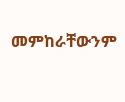መምከራቸውንም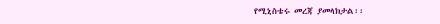የሚኒስቴሩ መረጃ ያመላክታል፡፡